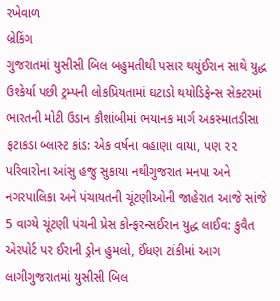રખેવાળ
બ્રેકિંગ
ગુજરાતમાં યુસીસી બિલ બહુમતીથી પસાર થયુંઈરાન સાથે યુદ્ધ ઉશ્કેર્યા પછી ટ્રમ્પની લોકપ્રિયતામાં ઘટાડો થયોડિફેન્સ સેક્ટરમાં ભારતની મોટી ઉડાન કૌશાંબીમાં ભયાનક માર્ગ અકસ્માતડીસા ફટાકડા બ્લાસ્ટ કાંડ: એક વર્ષના વહાણા વાયા, પણ ૨૨ પરિવારોના આંસુ હજુ સુકાયા નથીગુજરાત મનપા અને નગરપાલિકા અને પંચાયતની ચૂંટણીઓની જાહેરાત આજે સાંજે 5 વાગ્યે ચૂંટણી પંચની પ્રેસ કોન્ફરન્સઈરાન યુદ્ધ લાઈવ: કુવૈત એરપોર્ટ પર ઈરાની ડ્રોન હુમલો, ઈંધણ ટાંકીમાં આગ લાગીગુજરાતમાં યુસીસી બિલ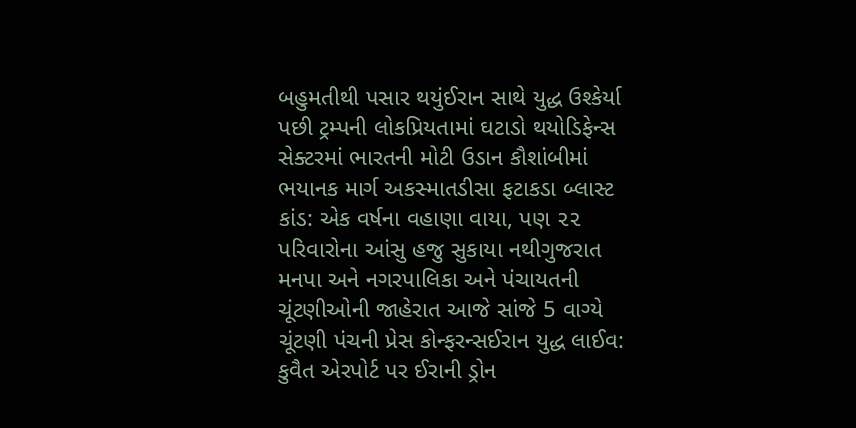બહુમતીથી પસાર થયુંઈરાન સાથે યુદ્ધ ઉશ્કેર્યા પછી ટ્રમ્પની લોકપ્રિયતામાં ઘટાડો થયોડિફેન્સ સેક્ટરમાં ભારતની મોટી ઉડાન કૌશાંબીમાં ભયાનક માર્ગ અકસ્માતડીસા ફટાકડા બ્લાસ્ટ કાંડ: એક વર્ષના વહાણા વાયા, પણ ૨૨ પરિવારોના આંસુ હજુ સુકાયા નથીગુજરાત મનપા અને નગરપાલિકા અને પંચાયતની ચૂંટણીઓની જાહેરાત આજે સાંજે 5 વાગ્યે ચૂંટણી પંચની પ્રેસ કોન્ફરન્સઈરાન યુદ્ધ લાઈવ: કુવૈત એરપોર્ટ પર ઈરાની ડ્રોન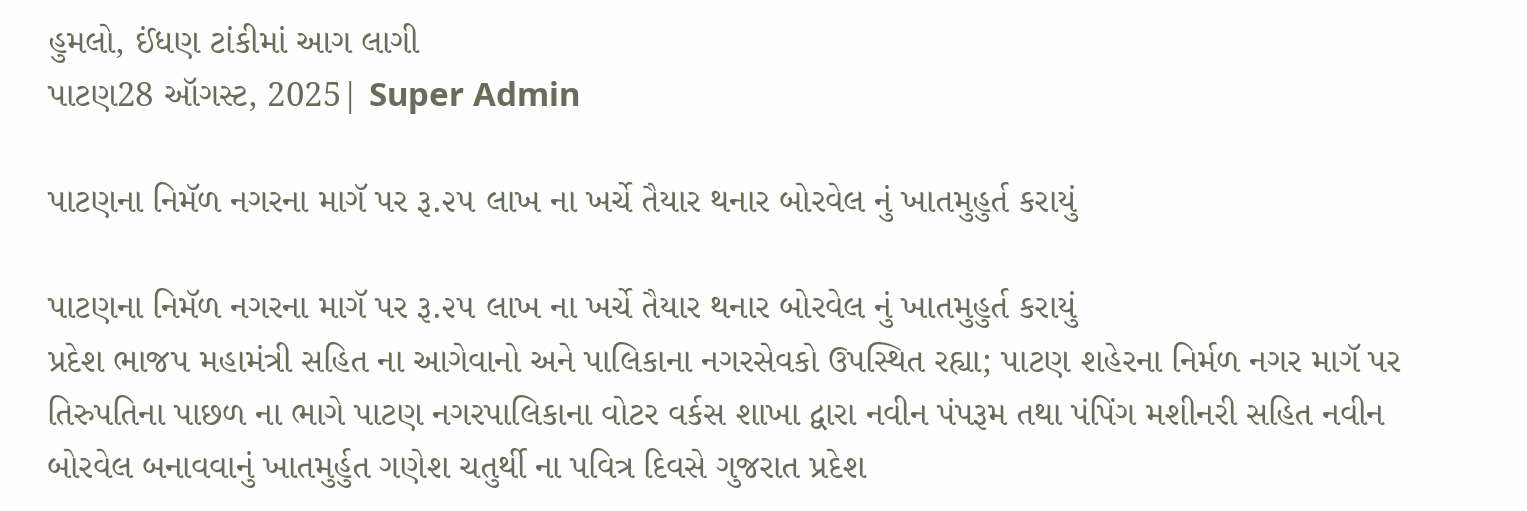હુમલો, ઈંધણ ટાંકીમાં આગ લાગી
પાટણ28 ઑગસ્ટ, 2025| Super Admin

પાટણના નિમૅળ નગરના માગૅ પર રૂ.૨૫ લાખ ના ખર્ચે તૈયાર થનાર બોરવેલ નું ખાતમુહુર્ત કરાયું

પાટણના નિમૅળ નગરના માગૅ પર રૂ.૨૫ લાખ ના ખર્ચે તૈયાર થનાર બોરવેલ નું ખાતમુહુર્ત કરાયું
પ્રદેશ ભાજપ મહામંત્રી સહિત ના આગેવાનો અને પાલિકાના નગરસેવકો ઉપસ્થિત રહ્યા; પાટણ શહેરના નિર્મળ નગર માગૅ પર તિરુપતિના પાછળ ના ભાગે પાટણ નગરપાલિકાના વોટર વર્કસ શાખા દ્વારા નવીન પંપરૂમ તથા પંપિંગ મશીનરી સહિત નવીન બોરવેલ બનાવવાનું ખાતમુર્હુત ગણેશ ચતુર્થી ના પવિત્ર દિવસે ગુજરાત પ્રદેશ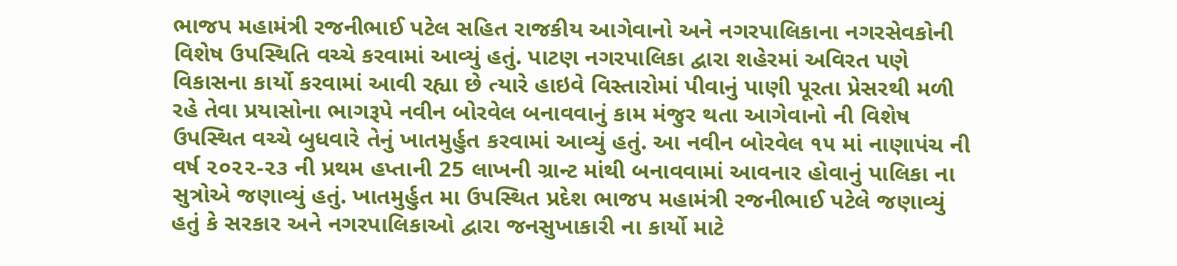ભાજપ મહામંત્રી રજનીભાઈ પટેલ સહિત રાજકીય આગેવાનો અને નગરપાલિકાના નગરસેવકોની વિશેષ ઉપસ્થિતિ વચ્ચે કરવામાં આવ્યું હતું. પાટણ નગરપાલિકા દ્વારા શહેરમાં અવિરત પણે વિકાસના કાર્યો કરવામાં આવી રહ્યા છે ત્યારે હાઇવે વિસ્તારોમાં પીવાનું પાણી પૂરતા પ્રેસરથી મળી રહે તેવા પ્રયાસોના ભાગરૂપે નવીન બોરવેલ બનાવવાનું કામ મંજુર થતા આગેવાનો ની વિશેષ ઉપસ્થિત વચ્ચે બુધવારે તેનું ખાતમુર્હુત કરવામાં આવ્યું હતું. આ નવીન બોરવેલ ૧૫ માં નાણાપંચ ની વર્ષ ૨૦૨૨-૨૩ ની પ્રથમ હપ્તાની 25 લાખની ગ્રાન્ટ માંથી બનાવવામાં આવનાર હોવાનું પાલિકા ના સુત્રોએ જણાવ્યું હતું. ખાતમુર્હુત મા ઉપસ્થિત પ્રદેશ ભાજપ મહામંત્રી રજનીભાઈ પટેલે જણાવ્યું હતું કે સરકાર અને નગરપાલિકાઓ દ્વારા જનસુખાકારી ના કાર્યો માટે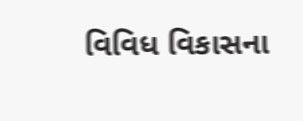વિવિધ વિકાસના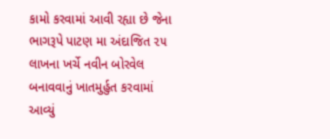કામો કરવામાં આવી રહ્યા છે જેના ભાગરૂપે પાટણ મા અંદાજિત ૨૫ લાખના ખર્ચે નવીન બોરવેલ બનાવવાનું ખાતમુર્હુત કરવામાં આવ્યું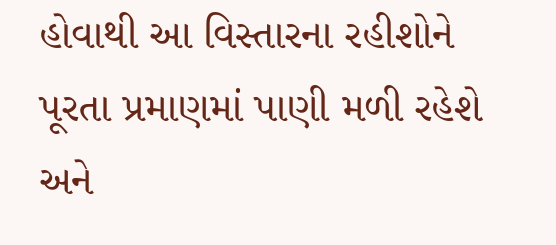હોવાથી આ વિસ્તારના રહીશોને પૂરતા પ્રમાણમાં પાણી મળી રહેશે અને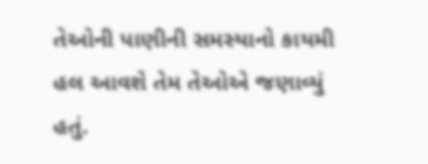તેઓની પાણીની સમસ્યાનો કાયમી હલ આવશે તેમ તેઓએ જણાવ્યું હતું.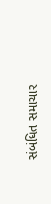સંબંધિત સમાચાર